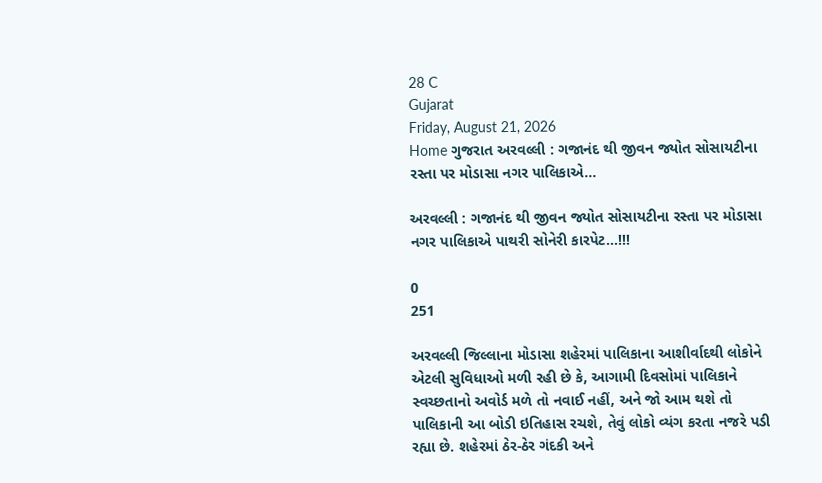28 C
Gujarat
Friday, August 21, 2026
Home ગુજરાત અરવલ્લી : ગજાનંદ થી જીવન જ્યોત સોસાયટીના રસ્તા પર મોડાસા નગર પાલિકાએ...

અરવલ્લી : ગજાનંદ થી જીવન જ્યોત સોસાયટીના રસ્તા પર મોડાસા નગર પાલિકાએ પાથરી સોનેરી કારપેટ…!!!

0
251

અરવલ્લી જિલ્લાના મોડાસા શહેરમાં પાલિકાના આશીર્વાદથી લોકોને એટલી સુવિધાઓ મળી રહી છે કે, આગામી દિવસોમાં પાલિકાને સ્વચ્છતાનો અવોર્ડ મળે તો નવાઈ નહીં, અને જો આમ થશે તો પાલિકાની આ બોડી ઇતિહાસ રચશે, તેવું લોકો વ્યંગ કરતા નજરે પડી રહ્યા છે. શહેરમાં ઠેર-ઠેર ગંદકી અને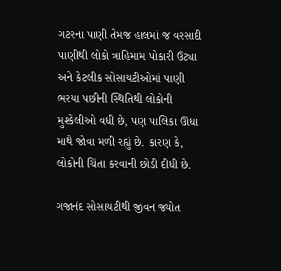ગટરના પાણી તેમજ હાલમાં જ વરસાદી પાણીથી લોકો ત્રાહિમામ પોકારી ઉટ્યા અને કેટલીક સોસાયટીઓમાં પાણી ભરયા પછીની સ્થિતિથી લોકોની મુશ્કેલીઓ વધી છે, પણ પાલિકા ઊંધા માથે જોવા મળી રહ્યું છે. કારણ કે, લોકોની ચિંતા કરવાની છોડી દીધી છે.

ગજાનંદ સોસાયટીથી જીવન જ્યોત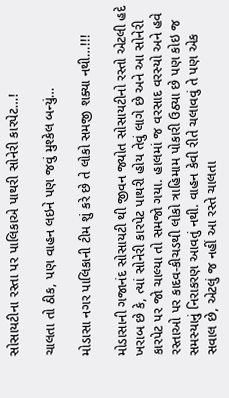સોસાયટીના રસ્તા પર પાલિકાએ પાથરી સોનેરી કારપેટ…!

ચાલતા તો ઠીક, પણ વાહન લઇને પણ જવું મુશ્કેલ બન્યું…

મોડાસા નગર પાલિકાની ટીમ શું કરે છે તે લોકો સમજી શક્યા નથી…!!!

મોડાસાની ગજાનંદ સોસાયટી થી જીવન જ્યોત સોસાયટીનો રસ્તો એટલી હદે ખરાબ છે કે, ત્યાં સોનેરી કારપેટ પાથરી હોય તેવું લાગે છે અને આ સોનેરી કારપેટ પર જો ચાલ્યા તો સમજો ગયા. હાલમાં જ વરસાદ વરસ્યો અને હવે રસ્તાઓ પર કાદવ-કીચડથી લોકો ત્રાહિમામ પોકારી ઉઠ્યા છે પણ કોઇ જ સમસ્યાનું નિરાકરણ આવતું નથી. વાહન કેવી રીતે ચલાવવું તે પણ એક સવાલ છે, એટલું જ નહીં આ રસ્તે ચાલતા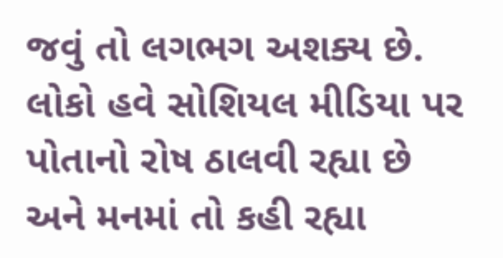જવું તો લગભગ અશક્ય છે. લોકો હવે સોશિયલ મીડિયા પર પોતાનો રોષ ઠાલવી રહ્યા છે અને મનમાં તો કહી રહ્યા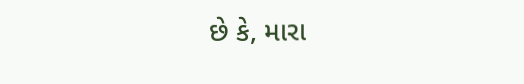છે કે, મારા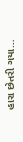હારા છેતરી ગયા…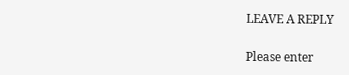LEAVE A REPLY

Please enter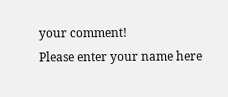your comment!
Please enter your name here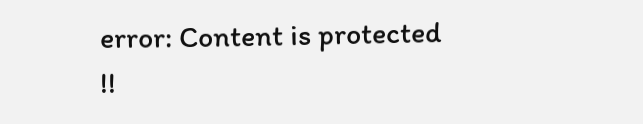error: Content is protected !!